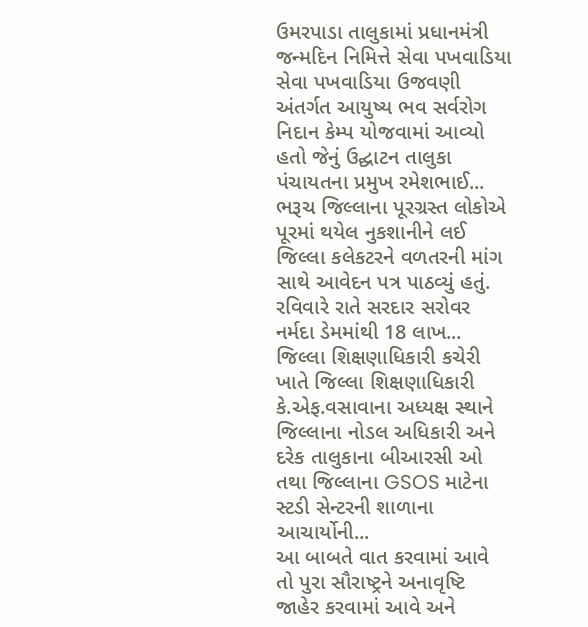ઉમરપાડા તાલુકામાં પ્રધાનમંત્રી જન્મદિન નિમિત્તે સેવા પખવાડિયા સેવા પખવાડિયા ઉજવણી અંતર્ગત આયુષ્ય ભવ સર્વરોગ નિદાન કેમ્પ યોજવામાં આવ્યો હતો જેનું ઉદ્ઘાટન તાલુકા પંચાયતના પ્રમુખ રમેશભાઈ...
ભરૂચ જિલ્લાના પૂરગ્રસ્ત લોકોએ પૂરમાં થયેલ નુકશાનીને લઈ જિલ્લા કલેકટરને વળતરની માંગ સાથે આવેદન પત્ર પાઠવ્યું હતું. રવિવારે રાતે સરદાર સરોવર નર્મદા ડેમમાંથી 18 લાખ...
જિલ્લા શિક્ષણાધિકારી કચેરી ખાતે જિલ્લા શિક્ષણાધિકારી કે.એફ.વસાવાના અધ્યક્ષ સ્થાને જિલ્લાના નોડલ અધિકારી અને દરેક તાલુકાના બીઆરસી ઓ તથા જિલ્લાના GSOS માટેના સ્ટડી સેન્ટરની શાળાના આચાર્યોની...
આ બાબતે વાત કરવામાં આવે તો પુરા સૌરાષ્ટ્રને અનાવૃષ્ટિ જાહેર કરવામાં આવે અને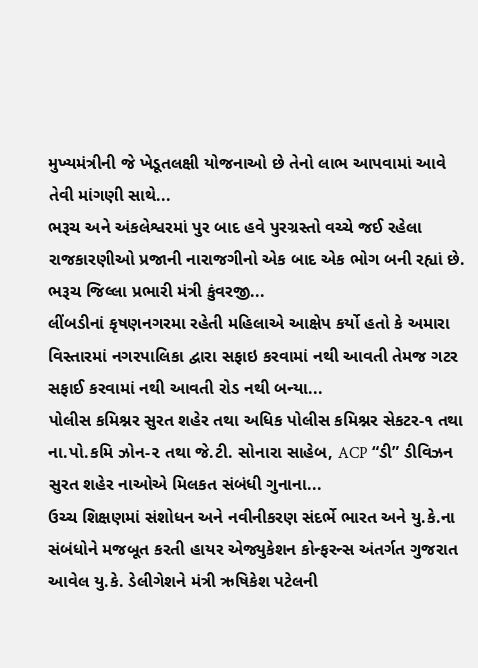મુખ્યમંત્રીની જે ખેડૂતલક્ષી યોજનાઓ છે તેનો લાભ આપવામાં આવે તેવી માંગણી સાથે...
ભરૂચ અને અંકલેશ્વરમાં પુર બાદ હવે પુરગ્રસ્તો વચ્ચે જઈ રહેલા રાજકારણીઓ પ્રજાની નારાજગીનો એક બાદ એક ભોગ બની રહ્યાં છે. ભરૂચ જિલ્લા પ્રભારી મંત્રી કુંવરજી...
લીંબડીનાં કૃષણનગરમા રહેતી મહિલાએ આક્ષેપ કર્યો હતો કે અમારા વિસ્તારમાં નગરપાલિકા દ્વારા સફાઇ કરવામાં નથી આવતી તેમજ ગટર સફાઈ કરવામાં નથી આવતી રોડ નથી બન્યા...
પોલીસ કમિશ્નર સુરત શહેર તથા અધિક પોલીસ કમિશ્નર સેકટર-૧ તથા ના.પો.કમિ ઝોન-૨ તથા જે.ટી. સોનારા સાહેબ, ACP “ડી” ડીવિઝન સુરત શહેર નાઓએ મિલકત સંબંધી ગુનાના...
ઉચ્ચ શિક્ષણમાં સંશોધન અને નવીનીકરણ સંદર્ભે ભારત અને યુ.કે.ના સંબંધોને મજબૂત કરતી હાયર એજ્યુકેશન કોન્ફરન્સ અંતર્ગત ગુજરાત આવેલ યુ.કે. ડેલીગેશને મંત્રી ઋષિકેશ પટેલની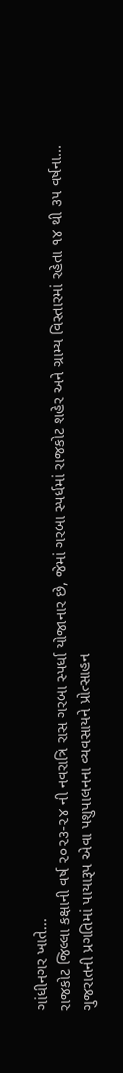ગાંધીનગર ખાતે...
રાજકોટ જિલ્લા કક્ષાની વર્ષ ૨૦૨૩-૨૪ ની નવરાત્રિ રાસ ગરબા સ્પર્ધા યોજાનાર છે, જેમાં ગરબા સ્પર્ધમાં રાજકોટ શહેર અને ગ્રામ્ય વિસ્તારમાં રહેતા ૧૪ થી ૩૫ વર્ષના...
ગુજરાતની પ્રગતિમાં પાયારૂપ એવા પશુપાલનના વ્યવસાયને પ્રોત્સાહન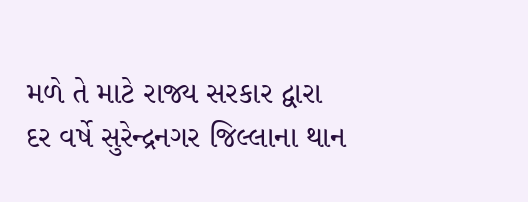મળે તે માટે રાજ્ય સરકાર દ્વારા દર વર્ષે સુરેન્દ્રનગર જિલ્લાના થાન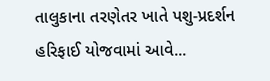તાલુકાના તરણેતર ખાતે પશુ-પ્રદર્શન હરિફાઈ યોજવામાં આવે...